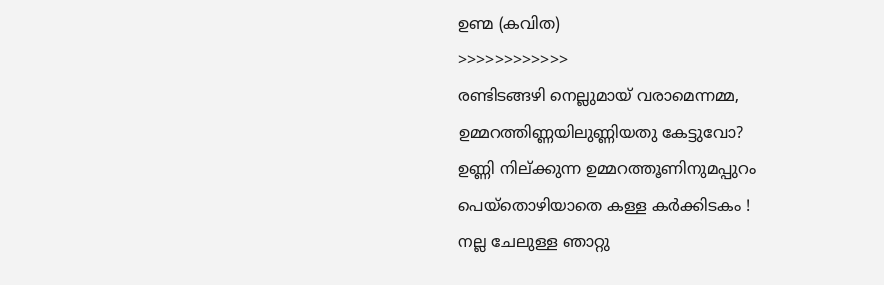ഉണ്മ (കവിത)
>>>>>>>>>>>>
രണ്ടിടങ്ങഴി നെല്ലുമായ് വരാമെന്നമ്മ,
ഉമ്മറത്തിണ്ണയിലുണ്ണിയതു കേട്ടുവോ?
ഉണ്ണി നില്ക്കുന്ന ഉമ്മറത്തൂണിനുമപ്പുറം
പെയ്തൊഴിയാതെ കള്ള കർക്കിടകം !
നല്ല ചേലുള്ള ഞാറ്റു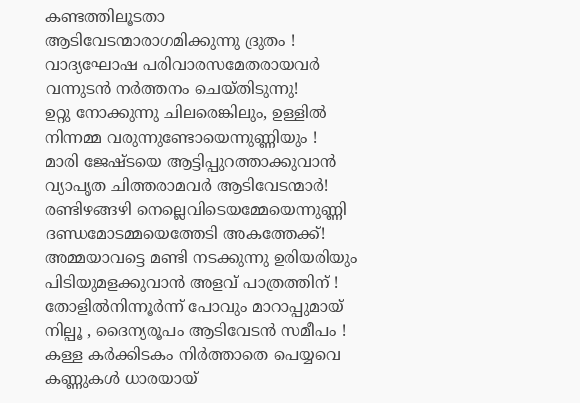കണ്ടത്തിലൂടതാ
ആടിവേടന്മാരാഗമിക്കുന്നു ദ്രുതം !
വാദ്യഘോഷ പരിവാരസമേതരായവർ
വന്നുടൻ നർത്തനം ചെയ്തിടുന്നു!
ഉറ്റു നോക്കുന്നു ചിലരെങ്കിലും, ഉള്ളിൽ
നിന്നമ്മ വരുന്നുണ്ടോയെന്നുണ്ണിയും !
മാരി ജേഷ്ടയെ ആട്ടിപ്പുറത്താക്കുവാൻ
വ്യാപൃത ചിത്തരാമവർ ആടിവേടന്മാർ!
രണ്ടിഴങ്ങഴി നെല്ലെവിടെയമ്മേയെന്നുണ്ണി
ദണ്ഡമോടമ്മയെത്തേടി അകത്തേക്ക്!
അമ്മയാവട്ടെ മണ്ടി നടക്കുന്നു ഉരിയരിയും
പിടിയുമളക്കുവാൻ അളവ് പാത്രത്തിന് !
തോളിൽനിന്നൂർന്ന് പോവും മാറാപ്പുമായ്
നില്പൂ , ദൈന്യരൂപം ആടിവേടൻ സമീപം !
കള്ള കർക്കിടകം നിർത്താതെ പെയ്യവെ
കണ്ണുകൾ ധാരയായ്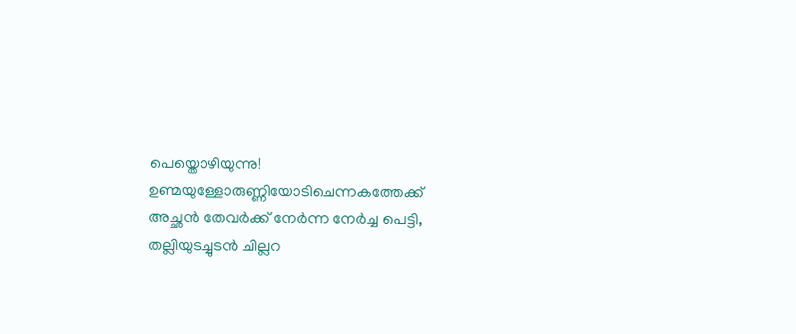പെയ്തൊഴിയുന്നു!
ഉണ്മയുള്ളോരുണ്ണിയോടിചെന്നകത്തേക്ക്
അച്ഛൻ തേവർക്ക് നേർന്ന നേർച്ച പെട്ടി,
തല്ലിയുടച്ചുടൻ ചില്ലറ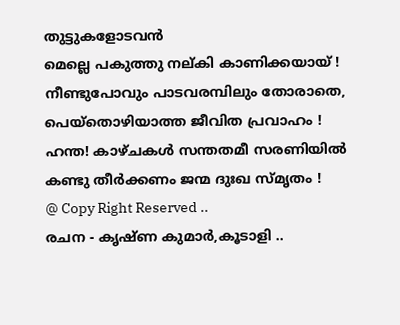തുട്ടുകളോടവൻ
മെല്ലെ പകുത്തു നല്കി കാണിക്കയായ് !
നീണ്ടുപോവും പാടവരമ്പിലും തോരാതെ,
പെയ്തൊഴിയാത്ത ജീവിത പ്രവാഹം !
ഹന്ത! കാഴ്ചകൾ സന്തതമീ സരണിയിൽ
കണ്ടു തീർക്കണം ജന്മ ദുഃഖ സ്മൃതം !
@ Copy Right Reserved ..
രചന - കൃഷ്ണ കുമാർ,കൂടാളി ..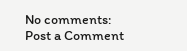No comments:
Post a Comment